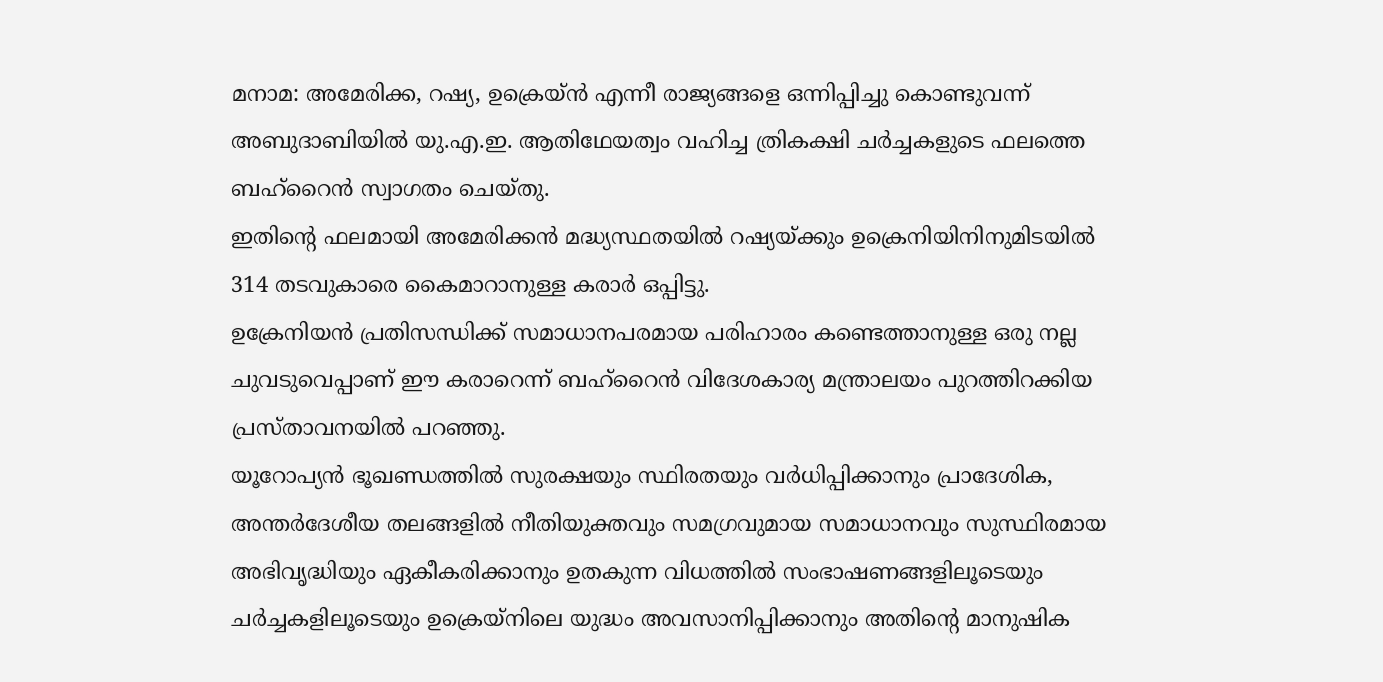മനാമ: അമേരിക്ക, റഷ്യ, ഉക്രെയ്ൻ എന്നീ രാജ്യങ്ങളെ ഒന്നിപ്പിച്ചു കൊണ്ടുവന്ന് അബുദാബിയിൽ യു.എ.ഇ. ആതിഥേയത്വം വഹിച്ച ത്രികക്ഷി ചർച്ചകളുടെ ഫലത്തെ ബഹ്റൈൻ സ്വാഗതം ചെയ്തു.
ഇതിന്റെ ഫലമായി അമേരിക്കൻ മദ്ധ്യസ്ഥതയിൽ റഷ്യയ്ക്കും ഉക്രെനിയിനിനുമിടയിൽ 314 തടവുകാരെ കൈമാറാനുള്ള കരാർ ഒപ്പിട്ടു.
ഉക്രേനിയൻ പ്രതിസന്ധിക്ക് സമാധാനപരമായ പരിഹാരം കണ്ടെത്താനുള്ള ഒരു നല്ല ചുവടുവെപ്പാണ് ഈ കരാറെന്ന് ബഹ്റൈൻ വിദേശകാര്യ മന്ത്രാലയം പുറത്തിറക്കിയ പ്രസ്താവനയിൽ പറഞ്ഞു.
യൂറോപ്യൻ ഭൂഖണ്ഡത്തിൽ സുരക്ഷയും സ്ഥിരതയും വർധിപ്പിക്കാനും പ്രാദേശിക, അന്തർദേശീയ തലങ്ങളിൽ നീതിയുക്തവും സമഗ്രവുമായ സമാധാനവും സുസ്ഥിരമായ അഭിവൃദ്ധിയും ഏകീകരിക്കാനും ഉതകുന്ന വിധത്തിൽ സംഭാഷണങ്ങളിലൂടെയും ചർച്ചകളിലൂടെയും ഉക്രെയ്നിലെ യുദ്ധം അവസാനിപ്പിക്കാനും അതിന്റെ മാനുഷിക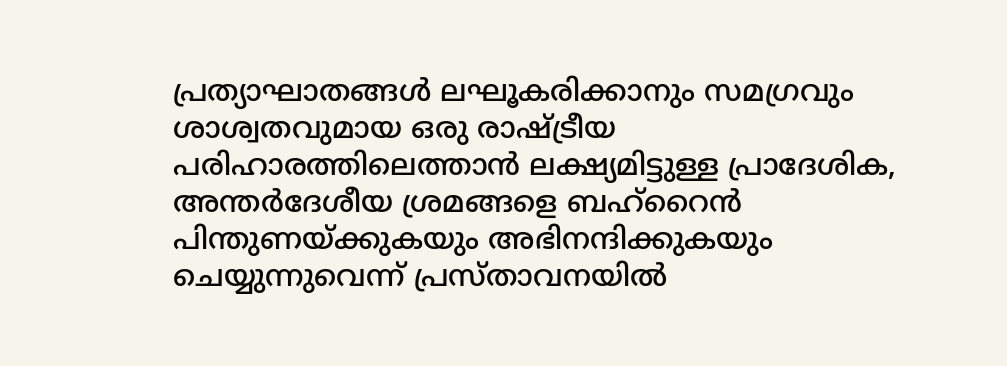പ്രത്യാഘാതങ്ങൾ ലഘൂകരിക്കാനും സമഗ്രവും ശാശ്വതവുമായ ഒരു രാഷ്ട്രീയ പരിഹാരത്തിലെത്താൻ ലക്ഷ്യമിട്ടുള്ള പ്രാദേശിക, അന്തർദേശീയ ശ്രമങ്ങളെ ബഹ്റൈൻ പിന്തുണയ്ക്കുകയും അഭിനന്ദിക്കുകയും ചെയ്യുന്നുവെന്ന് പ്രസ്താവനയിൽ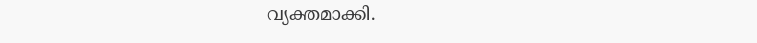വ്യക്തമാക്കി.